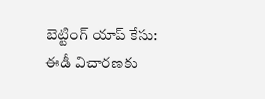బెట్టింగ్ యాప్ కేసు: ఈడీ విచారణకు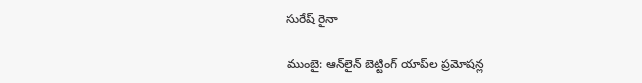సురేష్ రైనా

ముంబై: ఆన్‌లైన్ బెట్టింగ్ యాప్‌ల ప్రమోషన్ల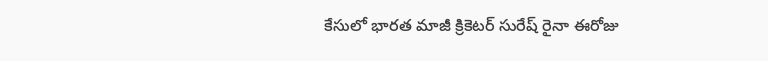కేసులో భారత మాజీ క్రికెటర్ సురేష్ రైనా ఈరోజు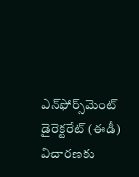ఎన్‌ఫోర్స్‌మెంట్ డైరెక్టరేట్ (ఈడీ) విచారణకు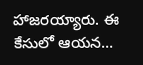హాజరయ్యారు. ఈ కేసులో ఆయన…